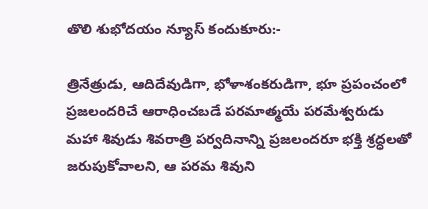తొలి శుభోదయం న్యూస్ కందుకూరు:-

త్రినేత్రుడు, ఆదిదేవుడిగా, భోళాశంకరుడిగా, భూ ప్రపంచంలో ప్రజలందరిచే ఆరాధించబడే పరమాత్మయే పరమేశ్వరుడు మహా శివుడు శివరాత్రి పర్వదినాన్ని ప్రజలందరూ భక్తి శ్రద్ధలతో జరుపుకోవాలని, ఆ పరమ శివుని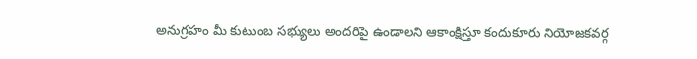అనుగ్రహం మీ కుటుంబ సభ్యులు అందరిపై ఉండాలని ఆకాంక్షిస్తూ కందుకూరు నియోజకవర్గ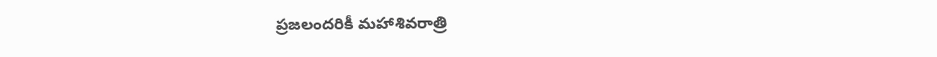ప్రజలందరికీ మహాశివరాత్రి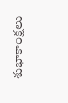శుభాకాంక్షలు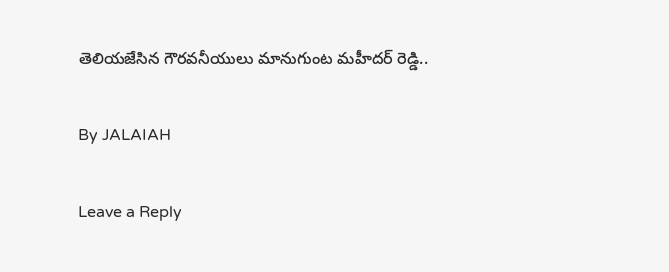తెలియజేసిన గౌరవనీయులు మానుగుంట మహీదర్ రెడ్డి..

By JALAIAH

Leave a Reply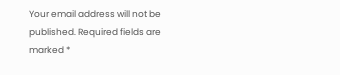Your email address will not be published. Required fields are marked *